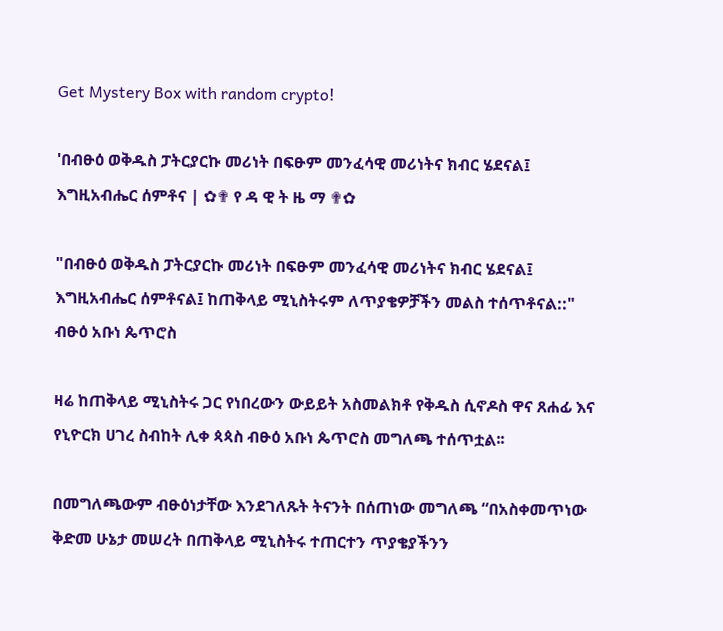Get Mystery Box with random crypto!

'በብፁዕ ወቅዱስ ፓትርያርኩ መሪነት በፍፁም መንፈሳዊ መሪነትና ክብር ሄደናል፤ እግዚአብሔር ሰምቶና | ✿✟ የ ዳ ዊ ት ዜ ማ ✟✿

"በብፁዕ ወቅዱስ ፓትርያርኩ መሪነት በፍፁም መንፈሳዊ መሪነትና ክብር ሄደናል፤ እግዚአብሔር ሰምቶናል፤ ከጠቅላይ ሚኒስትሩም ለጥያቄዎቻችን መልስ ተሰጥቶናል::" ብፁዕ አቡነ ጴጥሮስ

ዛሬ ከጠቅላይ ሚኒስትሩ ጋር የነበረውን ውይይት አስመልክቶ የቅዱስ ሲኖዶስ ዋና ጸሐፊ እና የኒዮርክ ሀገረ ስብከት ሊቀ ጳጳስ ብፁዕ አቡነ ጴጥሮስ መግለጫ ተሰጥቷል፡፡

በመግለጫውም ብፁዕነታቸው እንደገለጹት ትናንት በሰጠነው መግለጫ “በአስቀመጥነው ቅድመ ሁኔታ መሠረት በጠቅላይ ሚኒስትሩ ተጠርተን ጥያቄያችንን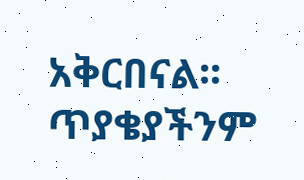አቅርበናል፡፡ ጥያቄያችንም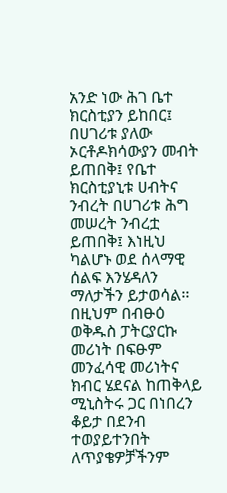አንድ ነው ሕገ ቤተ ክርስቲያን ይከበር፤ በሀገሪቱ ያለው ኦርቶዶክሳውያን መብት ይጠበቅ፤ የቤተ ክርስቲያኒቱ ሀብትና ንብረት በሀገሪቱ ሕግ መሠረት ንብረቷ ይጠበቅ፤ እነዚህ ካልሆኑ ወደ ሰላማዊ ሰልፍ እንሄዳለን ማለታችን ይታወሳል፡፡ በዚህም በብፁዕ ወቅዱስ ፓትርያርኩ መሪነት በፍፁም መንፈሳዊ መሪነትና ክብር ሄደናል ከጠቅላይ ሚኒስትሩ ጋር በነበረን ቆይታ በደንብ ተወያይተንበት ለጥያቄዎቻችንም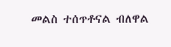መልስ ተሰጥቶናል ብለዋል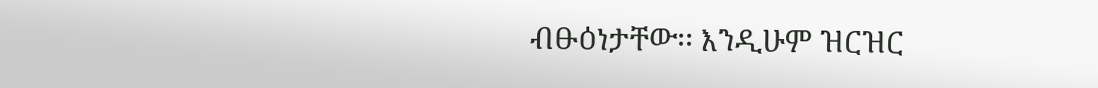ብፁዕነታቸው፡፡ እንዲሁም ዝርዝር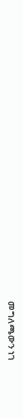መግለጫውን ነገ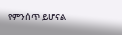የምንሰጥ ይሆናል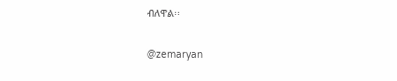ብለዋል፡፡

@zemaryan